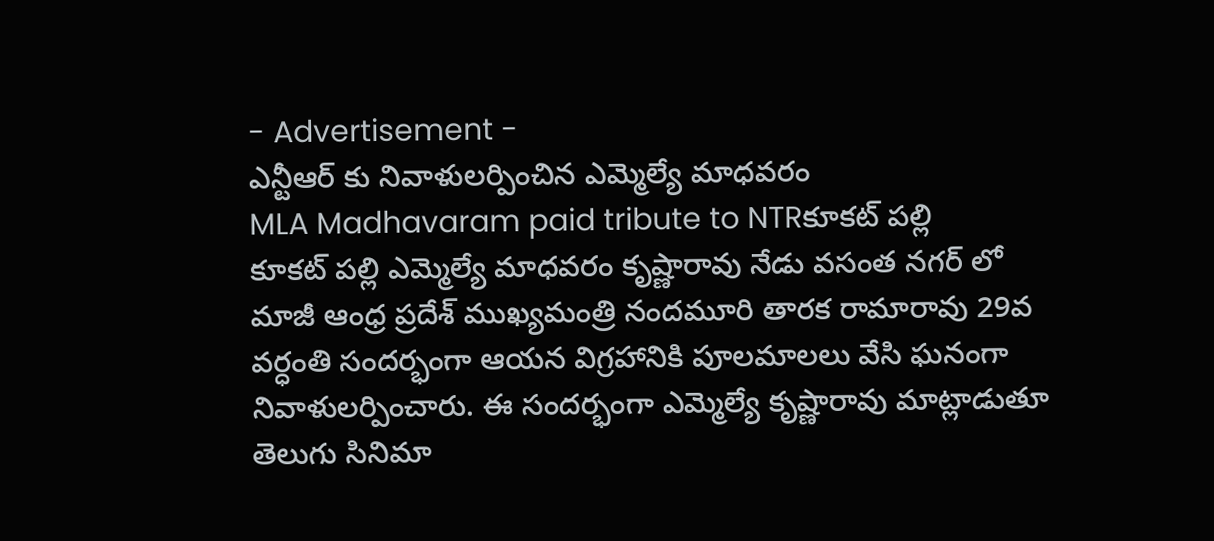- Advertisement -
ఎన్టీఆర్ కు నివాళులర్పించిన ఎమ్మెల్యే మాధవరం
MLA Madhavaram paid tribute to NTRకూకట్ పల్లి
కూకట్ పల్లి ఎమ్మెల్యే మాధవరం కృష్ణారావు నేడు వసంత నగర్ లో మాజీ ఆంధ్ర ప్రదేశ్ ముఖ్యమంత్రి నందమూరి తారక రామారావు 29వ వర్ధంతి సందర్భంగా ఆయన విగ్రహానికి పూలమాలలు వేసి ఘనంగా నివాళులర్పించారు. ఈ సందర్భంగా ఎమ్మెల్యే కృష్ణారావు మాట్లాడుతూ తెలుగు సినిమా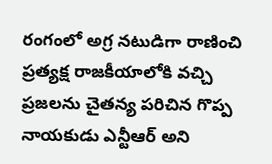రంగంలో అగ్ర నటుడిగా రాణించి ప్రత్యక్ష రాజకీయాలోకి వచ్చి ప్రజలను చైతన్య పరిచిన గొప్ప నాయకుడు ఎన్టీఆర్ అని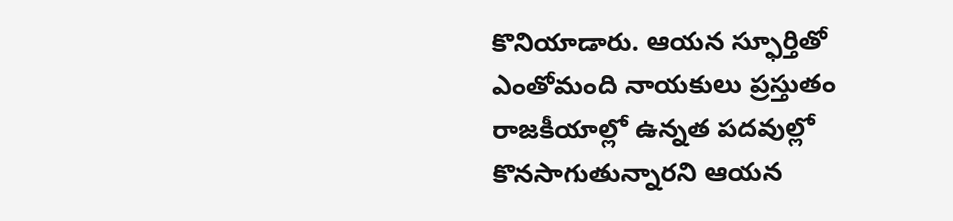కొనియాడారు. ఆయన స్ఫూర్తితో ఎంతోమంది నాయకులు ప్రస్తుతం రాజకీయాల్లో ఉన్నత పదవుల్లో కొనసాగుతున్నారని ఆయన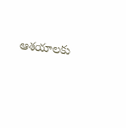ఆశయాలకు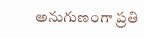అనుగుణంగా ప్రతి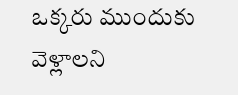ఒక్కరు ముందుకు వెళ్లాలని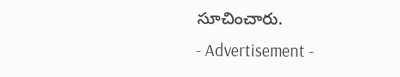సూచించారు.
- Advertisement -